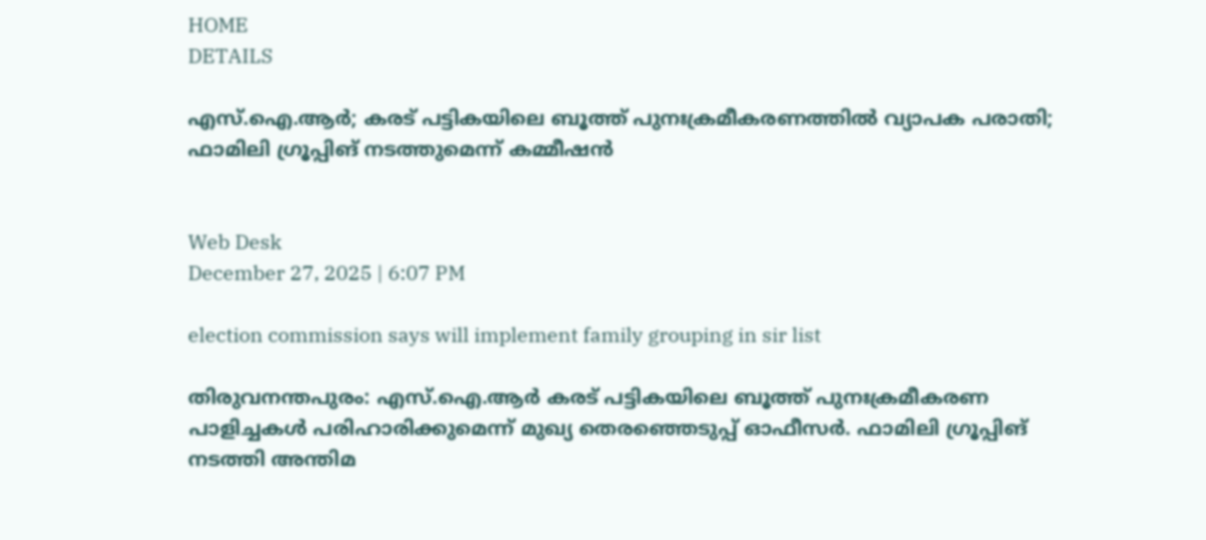HOME
DETAILS

എസ്.ഐ.ആര്‍; കരട് പട്ടികയിലെ ബൂത്ത് പുനഃക്രമീകരണത്തില്‍ വ്യാപക പരാതി; ഫാമിലി ഗ്രൂപ്പിങ് നടത്തുമെന്ന് കമ്മീഷന്‍


Web Desk
December 27, 2025 | 6:07 PM

election commission says will implement family grouping in sir list

തിരുവനന്തപുരം: എസ്.ഐ.ആര്‍ കരട് പട്ടികയിലെ ബൂത്ത് പുനഃക്രമീകരണ പാളിച്ചകള്‍ പരിഹാരിക്കുമെന്ന് മുഖ്യ തെരഞ്ഞെടുപ്പ് ഓഫീസര്‍. ഫാമിലി ഗ്രൂപ്പിങ് നടത്തി അന്തിമ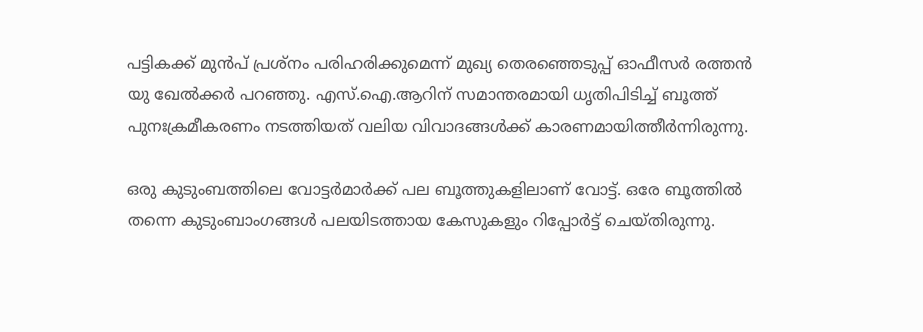പട്ടികക്ക് മുന്‍പ് പ്രശ്‌നം പരിഹരിക്കുമെന്ന് മുഖ്യ തെരഞ്ഞെടുപ്പ് ഓഫീസര്‍ രത്തന്‍ യു ഖേല്‍ക്കര്‍ പറഞ്ഞു. എസ്.ഐ.ആറിന് സമാന്തരമായി ധൃതിപിടിച്ച് ബൂത്ത് പുനഃക്രമീകരണം നടത്തിയത് വലിയ വിവാദങ്ങള്‍ക്ക് കാരണമായിത്തീര്‍ന്നിരുന്നു.

ഒരു കുടുംബത്തിലെ വോട്ടര്‍മാര്‍ക്ക് പല ബൂത്തുകളിലാണ് വോട്ട്. ഒരേ ബൂത്തില്‍ തന്നെ കുടുംബാംഗങ്ങള്‍ പലയിടത്തായ കേസുകളും റിപ്പോര്‍ട്ട് ചെയ്തിരുന്നു.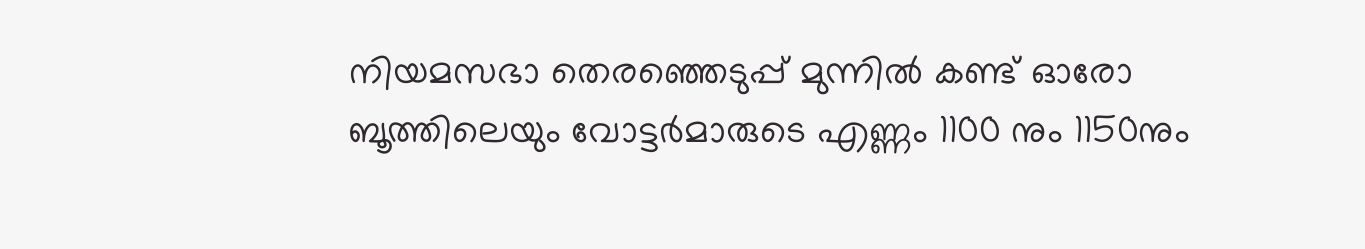നിയമസഭാ തെരഞ്ഞെടുപ്പ് മുന്നില്‍ കണ്ട് ഓരോ ബൂത്തിലെയും വോട്ടര്‍മാരുടെ എണ്ണം 1100 നും 1150നും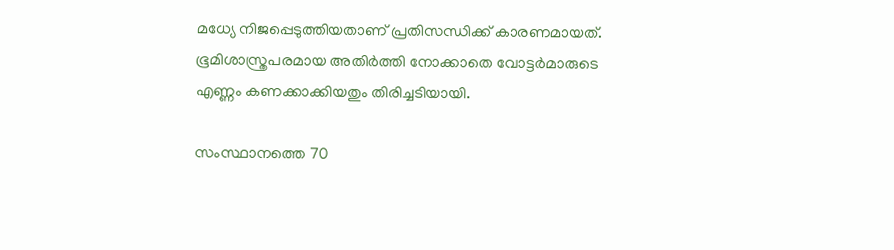മധ്യേ നിജപ്പെടുത്തിയതാണ് പ്രതിസന്ധിക്ക് കാരണമായത്. ഭൂമിശാസ്ത്രപരമായ അതിര്‍ത്തി നോക്കാതെ വോട്ടര്‍മാരുടെ എണ്ണം കണക്കാക്കിയതും തിരിച്ചടിയായി.

സംസ്ഥാനത്തെ 70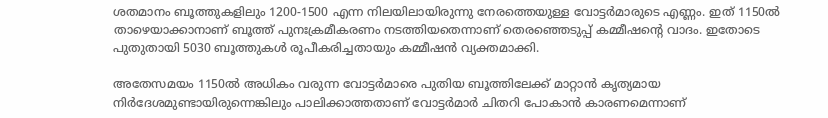ശതമാനം ബൂത്തുകളിലും 1200-1500 എന്ന നിലയിലായിരുന്നു നേരത്തെയുള്ള വോട്ടര്‍മാരുടെ എണ്ണം. ഇത് 1150ല്‍ താഴെയാക്കാനാണ് ബൂത്ത് പുനഃക്രമീകരണം നടത്തിയതെന്നാണ് തെരഞ്ഞെടുപ്പ് കമ്മീഷന്റെ വാദം. ഇതോടെ പുതുതായി 5030 ബൂത്തുകള്‍ രൂപീകരിച്ചതായും കമ്മീഷന്‍ വ്യക്തമാക്കി.

അതേസമയം 1150ല്‍ അധികം വരുന്ന വോട്ടര്‍മാരെ പുതിയ ബൂത്തിലേക്ക് മാറ്റാന്‍ കൃത്യമായ നിര്‍ദേശമുണ്ടായിരുന്നെങ്കിലും പാലിക്കാത്തതാണ് വോട്ടര്‍മാര്‍ ചിതറി പോകാന്‍ കാരണമെന്നാണ്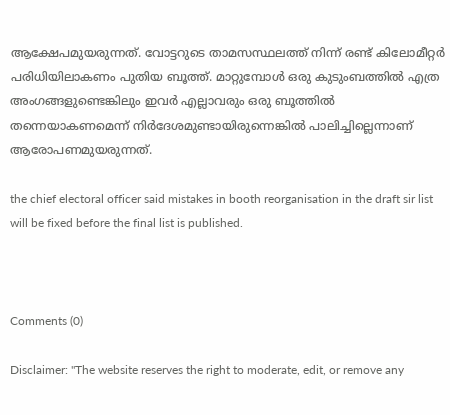ആക്ഷേപമുയരുന്നത്. വോട്ടറുടെ താമസസ്ഥലത്ത് നിന്ന് രണ്ട് കിലോമീറ്റര്‍ പരിധിയിലാകണം പുതിയ ബൂത്ത്. മാറ്റുമ്പോള്‍ ഒരു കുടുംബത്തില്‍ എത്ര അംഗങ്ങളുണ്ടെങ്കിലും ഇവര്‍ എല്ലാവരും ഒരു ബൂത്തില്‍ തന്നെയാകണമെന്ന് നിര്‍ദേശമുണ്ടായിരുന്നെങ്കില്‍ പാലിച്ചില്ലെന്നാണ് ആരോപണമുയരുന്നത്.

the chief electoral officer said mistakes in booth reorganisation in the draft sir list will be fixed before the final list is published.



Comments (0)

Disclaimer: "The website reserves the right to moderate, edit, or remove any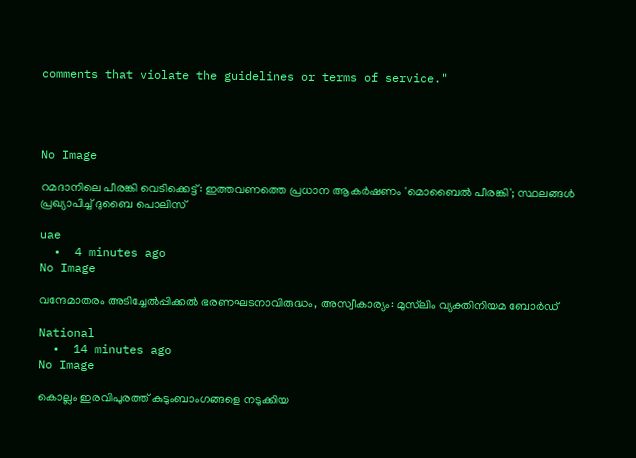comments that violate the guidelines or terms of service."




No Image

റമദാനിലെ പീരങ്കി വെടിക്കെട്ട്: ഇത്തവണത്തെ പ്രധാന ആകർഷണം 'മൊബൈൽ പീരങ്കി'; സ്ഥലങ്ങൾ പ്രഖ്യാപിച്ച് ദുബൈ പൊലിസ്

uae
  •  4 minutes ago
No Image

വന്ദേമാതരം അടിച്ചേല്‍പ്പിക്കല്‍ ഭരണഘടനാവിരുദ്ധം, അസ്വീകാര്യം: മുസ്‌ലിം വ്യക്തിനിയമ ബോര്‍ഡ്

National
  •  14 minutes ago
No Image

കൊല്ലം ഇരവിപുരത്ത് കുടുംബാംഗങ്ങളെ നടുക്കിയ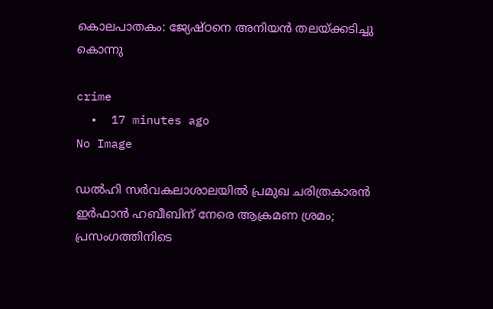കൊലപാതകം: ജ്യേഷ്ഠനെ അനിയൻ തലയ്ക്കടിച്ചു കൊന്നു

crime
  •  17 minutes ago
No Image

ഡൽഹി സർവകലാശാലയിൽ പ്രമുഖ ചരിത്രകാരൻ ഇർഫാൻ ഹബീബിന് നേരെ ആക്രമണ ശ്രമം; പ്രസംഗത്തിനിടെ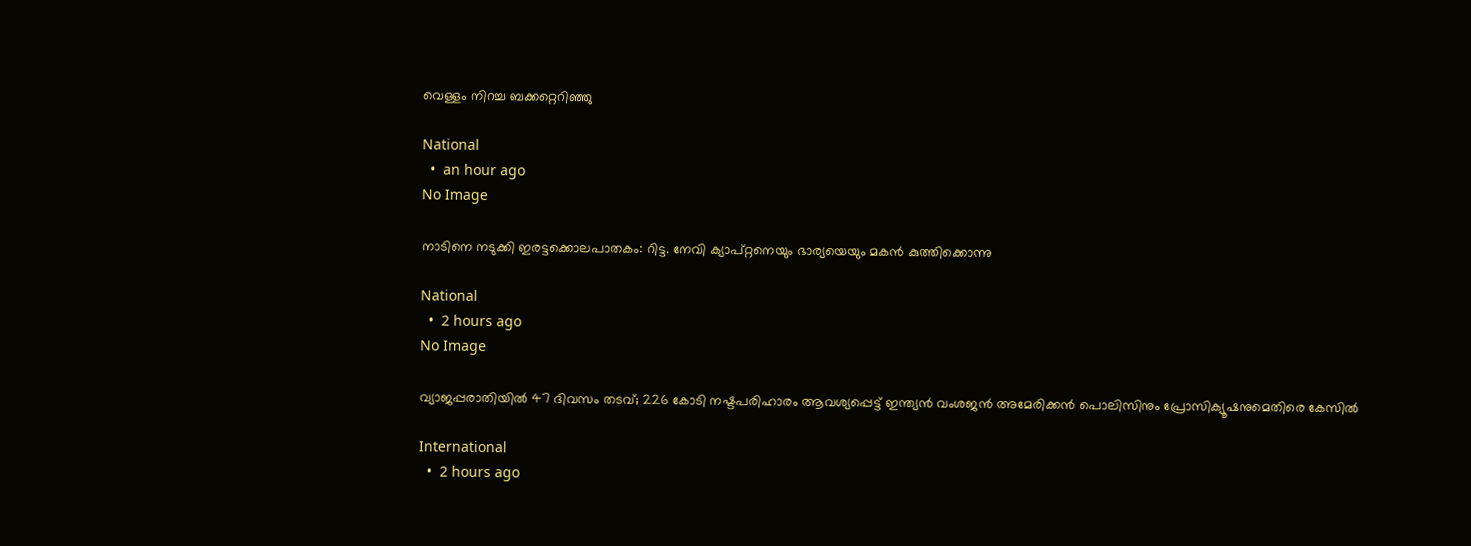വെള്ളം നിറച്ച ബക്കറ്റെറിഞ്ഞു

National
  •  an hour ago
No Image

നാടിനെ നടുക്കി ഇരട്ടക്കൊലപാതകം: റിട്ട. നേവി ക്യാപ്റ്റനെയും ഭാര്യയെയും മകൻ കുത്തിക്കൊന്നു

National
  •  2 hours ago
No Image

വ്യാജപ്പരാതിയിൽ 47 ദിവസം തടവ്; 226 കോടി നഷ്ടപരിഹാരം ആവശ്യപ്പെട്ട് ഇന്ത്യൻ വംശജൻ അമേരിക്കൻ പൊലിസിനും പ്രോസിക്യൂഷനുമെതിരെ കേസിൽ

International
  •  2 hours ago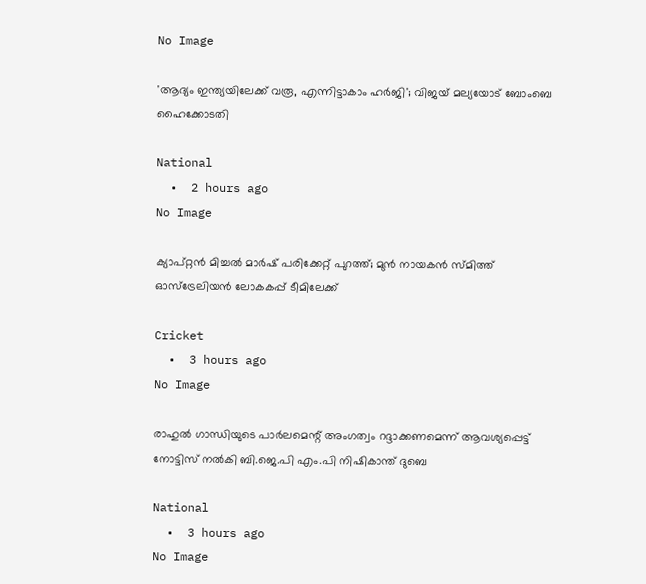No Image

'ആദ്യം ഇന്ത്യയിലേക്ക് വരൂ, എന്നിട്ടാകാം ഹർജി'; വിജയ് മല്യയോട് ബോംബെ ഹൈക്കോടതി

National
  •  2 hours ago
No Image

ക്യാപ്റ്റൻ മിച്ചൽ മാർഷ് പരിക്കേറ്റ് പുറത്ത്; മുൻ നായകൻ സ്മിത്ത് ഓസ്‌ട്രേലിയൻ ലോകകപ്പ് ടീമിലേക്ക്

Cricket
  •  3 hours ago
No Image

രാഹുല്‍ ഗാന്ധിയുടെ പാര്‍ലമെന്റ് അംഗത്വം റദ്ദാക്കണമെന്ന് ആവശ്യപ്പെട്ട് നോട്ടിസ് നല്‍കി ബി.ജെ.പി എം.പി നിഷികാന്ത് ദുബെ

National
  •  3 hours ago
No Image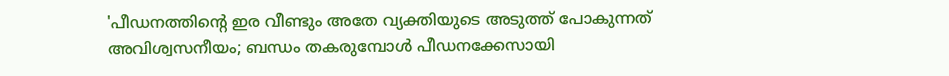'പീഡനത്തിന്റെ ഇര വീണ്ടും അതേ വ്യക്തിയുടെ അടുത്ത് പോകുന്നത് അവിശ്വസനീയം; ബന്ധം തകരുമ്പോള്‍ പീഡനക്കേസായി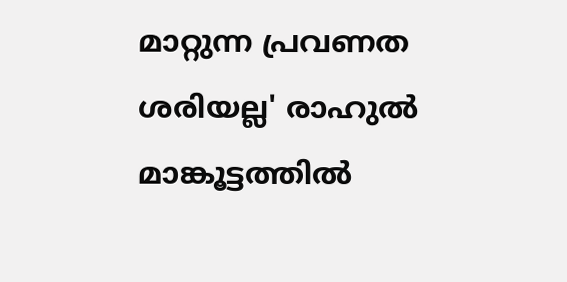മാറ്റുന്ന പ്രവണത ശരിയല്ല' രാഹുല്‍ മാങ്കൂട്ടത്തില്‍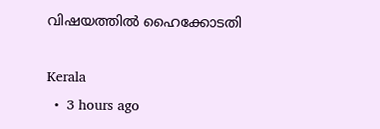വിഷയത്തില്‍ ഹൈക്കോടതി

Kerala
  •  3 hours ago